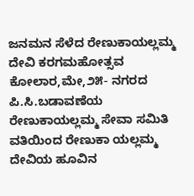ಜನಮನ ಸೆಳೆದ ರೇಣುಕಾಯಲ್ಲಮ್ಮ ದೇವಿ ಕರಗಮಹೋತ್ಸವ
ಕೋಲಾರ,ಮೇ,೨೫- ನಗರದ ಪಿ.ಸಿ.ಬಡಾವಣೆಯ ರೇಣುಕಾಯಲ್ಲಮ್ಮ ಸೇವಾ ಸಮಿತಿ ವತಿಯಿಂದ ರೇಣುಕಾ ಯಲ್ಲಮ್ಮ ದೇವಿಯ ಹೂವಿನ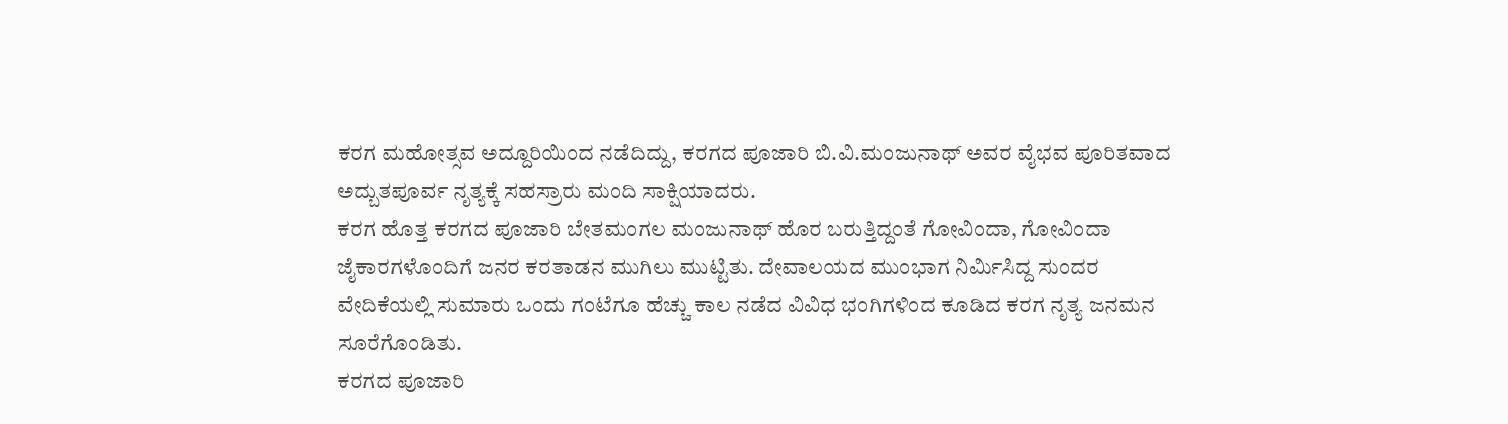ಕರಗ ಮಹೋತ್ಸವ ಅದ್ದೂರಿಯಿಂದ ನಡೆದಿದ್ದು, ಕರಗದ ಪೂಜಾರಿ ಬಿ.ವಿ.ಮಂಜುನಾಥ್ ಅವರ ವೈಭವ ಪೂರಿತವಾದ ಅದ್ಬುತಪೂರ್ವ ನೃತ್ಯಕ್ಕೆ ಸಹಸ್ರಾರು ಮಂದಿ ಸಾಕ್ಷಿಯಾದರು.
ಕರಗ ಹೊತ್ತ ಕರಗದ ಪೂಜಾರಿ ಬೇತಮಂಗಲ ಮಂಜುನಾಥ್ ಹೊರ ಬರುತ್ತಿದ್ದಂತೆ ಗೋವಿಂದಾ, ಗೋವಿಂದಾ ಜೈಕಾರಗಳೊಂದಿಗೆ ಜನರ ಕರತಾಡನ ಮುಗಿಲು ಮುಟ್ಟಿತು. ದೇವಾಲಯದ ಮುಂಭಾಗ ನಿರ್ಮಿಸಿದ್ದ ಸುಂದರ ವೇದಿಕೆಯಲ್ಲಿ ಸುಮಾರು ಒಂದು ಗಂಟೆಗೂ ಹೆಚ್ಚು ಕಾಲ ನಡೆದ ವಿವಿಧ ಭಂಗಿಗಳಿಂದ ಕೂಡಿದ ಕರಗ ನೃತ್ಯ ಜನಮನ ಸೂರೆಗೊಂಡಿತು.
ಕರಗದ ಪೂಜಾರಿ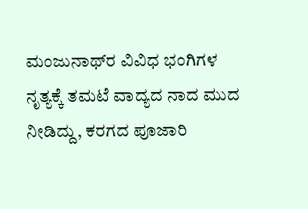ಮಂಜುನಾಥ್‌ರ ವಿವಿಧ ಭಂಗಿಗಳ ನೃತ್ಯಕ್ಕೆ ತಮಟೆ ವಾದ್ಯದ ನಾದ ಮುದ ನೀಡಿದ್ದು, ಕರಗದ ಪೂಜಾರಿ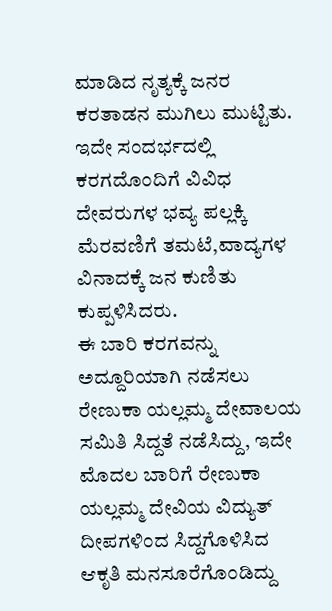ಮಾಡಿದ ನೃತ್ಯಕ್ಕೆ ಜನರ ಕರತಾಡನ ಮುಗಿಲು ಮುಟ್ಟಿತು. ಇದೇ ಸಂದರ್ಭದಲ್ಲಿ ಕರಗದೊಂದಿಗೆ ವಿವಿಧ ದೇವರುಗಳ ಭವ್ಯ ಪಲ್ಲಕ್ಕಿ ಮೆರವಣಿಗೆ ತಮಟೆ,ವಾದ್ಯಗಳ ವಿನಾದಕ್ಕೆ ಜನ ಕುಣಿತು ಕುಪ್ಪಳಿಸಿದರು.
ಈ ಬಾರಿ ಕರಗವನ್ನು ಅದ್ದೂರಿಯಾಗಿ ನಡೆಸಲು ರೇಣುಕಾ ಯಲ್ಲಮ್ಮ ದೇವಾಲಯ ಸಮಿತಿ ಸಿದ್ದತೆ ನಡೆಸಿದ್ದು, ಇದೇ ಮೊದಲ ಬಾರಿಗೆ ರೇಣುಕಾ ಯಲ್ಲಮ್ಮ ದೇವಿಯ ವಿದ್ಯುತ್ ದೀಪಗಳಿಂದ ಸಿದ್ದಗೊಳಿಸಿದ ಆಕೃತಿ ಮನಸೂರೆಗೊಂಡಿದ್ದು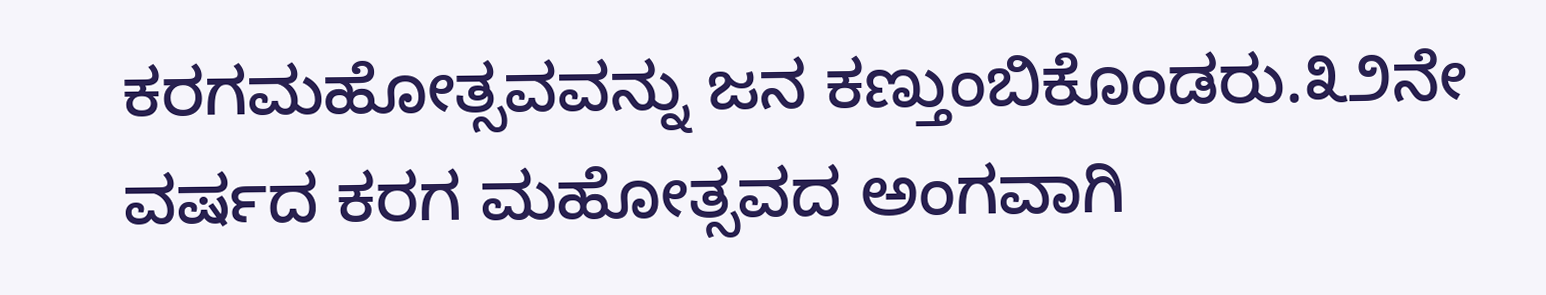ಕರಗಮಹೋತ್ಸವವನ್ನು ಜನ ಕಣ್ತುಂಬಿಕೊಂಡರು.೩೨ನೇ ವರ್ಷದ ಕರಗ ಮಹೋತ್ಸವದ ಅಂಗವಾಗಿ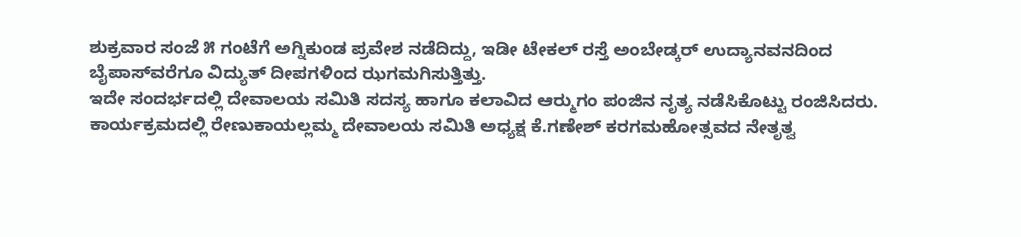ಶುಕ್ರವಾರ ಸಂಜೆ ೫ ಗಂಟೆಗೆ ಅಗ್ನಿಕುಂಡ ಪ್ರವೇಶ ನಡೆದಿದ್ದು, ಇಡೀ ಟೇಕಲ್ ರಸ್ತೆ ಅಂಬೇಡ್ಕರ್ ಉದ್ಯಾನವನದಿಂದ ಬೈಪಾಸ್‌ವರೆಗೂ ವಿದ್ಯುತ್ ದೀಪಗಳಿಂದ ಝಗಮಗಿಸುತ್ತಿತ್ತು.
ಇದೇ ಸಂದರ್ಭದಲ್ಲಿ ದೇವಾಲಯ ಸಮಿತಿ ಸದಸ್ಯ ಹಾಗೂ ಕಲಾವಿದ ಆರ್‍ಮುಗಂ ಪಂಜಿನ ನೃತ್ಯ ನಡೆಸಿಕೊಟ್ಟು ರಂಜಿಸಿದರು.
ಕಾರ್ಯಕ್ರಮದಲ್ಲಿ ರೇಣುಕಾಯಲ್ಲಮ್ಮ ದೇವಾಲಯ ಸಮಿತಿ ಅಧ್ಯಕ್ಷ ಕೆ.ಗಣೇಶ್ ಕರಗಮಹೋತ್ಸವದ ನೇತೃತ್ವ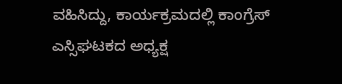ವಹಿಸಿದ್ದು, ಕಾರ್ಯಕ್ರಮದಲ್ಲಿ ಕಾಂಗ್ರೆಸ್ ಎಸ್ಸಿಘಟಕದ ಅಧ್ಯಕ್ಷ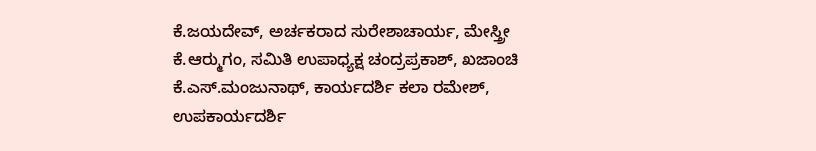ಕೆ.ಜಯದೇವ್, ಅರ್ಚಕರಾದ ಸುರೇಶಾಚಾರ್ಯ, ಮೇಸ್ತ್ರೀ ಕೆ.ಆರ್‍ಮುಗಂ, ಸಮಿತಿ ಉಪಾಧ್ಯಕ್ಷ ಚಂದ್ರಪ್ರಕಾಶ್, ಖಜಾಂಚಿ ಕೆ.ಎಸ್.ಮಂಜುನಾಥ್, ಕಾರ್ಯದರ್ಶಿ ಕಲಾ ರಮೇಶ್, ಉಪಕಾರ್ಯದರ್ಶಿ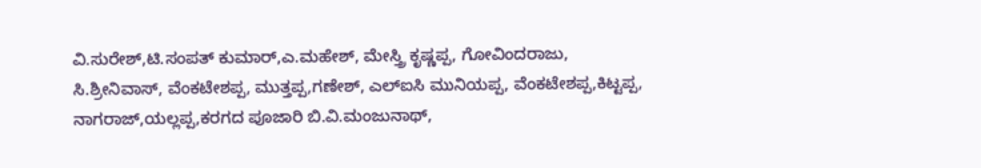ವಿ.ಸುರೇಶ್,ಟಿ.ಸಂಪತ್ ಕುಮಾರ್,ಎ.ಮಹೇಶ್, ಮೇಸ್ತ್ರಿ ಕೃಷ್ಣಪ್ಪ, ಗೋವಿಂದರಾಜು, ಸಿ.ಶ್ರೀನಿವಾಸ್, ವೆಂಕಟೇಶಪ್ಪ, ಮುತ್ತಪ್ಪ,ಗಣೇಶ್, ಎಲ್‌ಐಸಿ ಮುನಿಯಪ್ಪ, ವೆಂಕಟೇಶಪ್ಪ,ಕಿಟ್ಟಪ್ಪ, ನಾಗರಾಜ್,ಯಲ್ಲಪ್ಪ,ಕರಗದ ಪೂಜಾರಿ ಬಿ.ವಿ.ಮಂಜುನಾಥ್,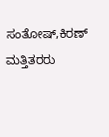ಸಂತೋಷ್,ಕಿರಣ್ ಮತ್ತಿತರರು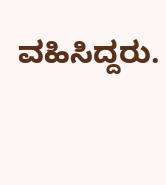ವಹಿಸಿದ್ದರು.